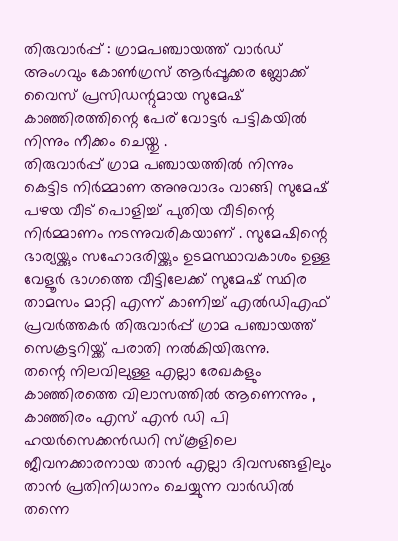തിരുവാർപ്പ് : ഗ്രാമപഞ്ചായത്ത് വാർഡ് അംഗവും കോൺഗ്രസ് ആർപ്പൂക്കര ബ്ലോക്ക് വൈസ് പ്രസിഡന്റുമായ സുമേഷ് കാഞ്ഞിരത്തിന്റെ പേര് വോട്ടർ പട്ടികയിൽ നിന്നും നീക്കം ചെയ്തു .
തിരുവാർപ്പ് ഗ്രാമ പഞ്ചായത്തിൽ നിന്നും കെട്ടിട നിർമ്മാണ അനുവാദം വാങ്ങി സുമേഷ് പഴയ വീട് പൊളിച്ച് പുതിയ വീടിന്റെ നിർമ്മാണം നടന്നുവരികയാണ് . സുമേഷിന്റെ ഭാര്യയ്ക്കും സഹോദരിയ്ക്കും ഉടമസ്ഥാവകാശം ഉള്ള വേളൂർ ഭാഗത്തെ വീട്ടിലേക്ക് സുമേഷ് സ്ഥിര താമസം മാറ്റി എന്ന് കാണിച്ച് എൽഡിഎഫ് പ്രവർത്തകർ തിരുവാർപ്പ് ഗ്രാമ പഞ്ചായത്ത് സെക്രട്ടറിയ്ക്ക് പരാതി നൽകിയിരുന്നു.
തന്റെ നിലവിലുള്ള എല്ലാ രേഖകളും കാഞ്ഞിരത്തെ വിലാസത്തിൽ ആണെന്നും , കാഞ്ഞിരം എസ് എൻ ഡി പി ഹയർസെക്കൻഡറി സ്കൂളിലെ ജീവനക്കാരനായ താൻ എല്ലാ ദിവസങ്ങളിലും താൻ പ്രതിനിധാനം ചെയ്യുന്ന വാർഡിൽ തന്നെ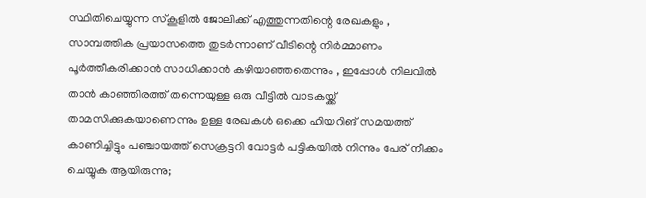സ്ഥിതിചെയ്യുന്ന സ്കൂളിൽ ജോലിക്ക് എത്തുന്നതിന്റെ രേഖകളും , സാമ്പത്തിക പ്രയാസത്തെ തുടർന്നാണ് വീടിന്റെ നിർമ്മാണം പൂർത്തീകരിക്കാൻ സാധിക്കാൻ കഴിയാഞ്ഞതെന്നും , ഇപ്പോൾ നിലവിൽ താൻ കാഞ്ഞിരത്ത് തന്നെയുള്ള ഒരു വീട്ടിൽ വാടകയ്ക്ക് താമസിക്കുകയാണെന്നും ഉള്ള രേഖകൾ ഒക്കെ ഹിയറിങ് സമയത്ത് കാണിച്ചിട്ടും പഞ്ചായത്ത് സെക്രട്ടറി വോട്ടർ പട്ടികയിൽ നിന്നും പേര് നീക്കം ചെയ്യുക ആയിരുന്നു;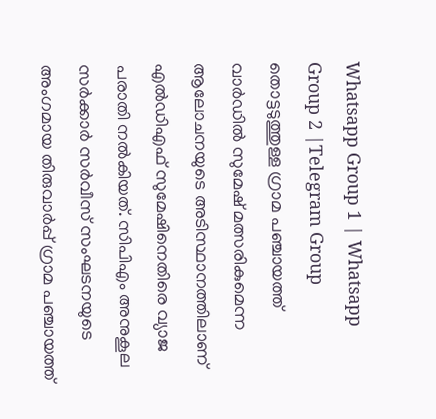Whatsapp Group 1 | Whatsapp Group 2 |Telegram Group
തൊട്ടടുത്തുള്ള ഗ്രാമ പഞ്ചായത്ത് വാർഡിൽ സുമേഷ് മത്സരികുമെന്ന ആലോചനയുടെ അടിസ്ഥാനത്തിലാണ് എൽഡിഎഫ് സുമേഷിനെതിരെ വ്യാജ പരാതി നൽകിയത്. സിപിഎം അനുകൂല സർക്കാർ സർവീസ് സംഘടനയുടെ അംഗമായ തിരുവാർപ്പ് ഗ്രാമ പഞ്ചായത്ത്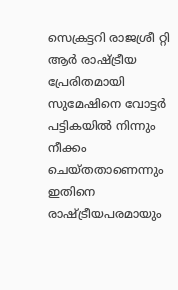സെക്രട്ടറി രാജശ്രീ റ്റി ആർ രാഷ്ട്രീയ പ്രേരിതമായി സുമേഷിനെ വോട്ടർ പട്ടികയിൽ നിന്നും നീക്കം ചെയ്തതാണെന്നും ഇതിനെ രാഷ്ട്രീയപരമായും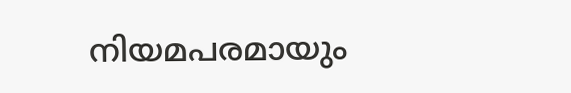നിയമപരമായും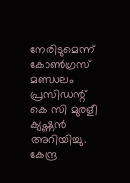നേരിടുമെന്ന് കോൺഗ്രസ് മണ്ഡലം പ്രസിഡന്റ് കെ സി മുരളീ ക്യഷ്ണൻ അറിയിച്ചു.
കേന്ദ്ര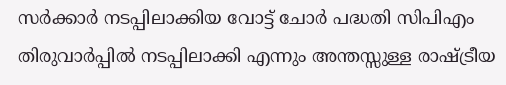സർക്കാർ നടപ്പിലാക്കിയ വോട്ട് ചോർ പദ്ധതി സിപിഎം തിരുവാർപ്പിൽ നടപ്പിലാക്കി എന്നും അന്തസ്സുള്ള രാഷ്ട്രീയ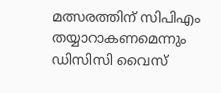മത്സരത്തിന് സിപിഎം തയ്യാറാകണമെന്നും ഡിസിസി വൈസ്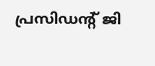പ്രസിഡന്റ് ജി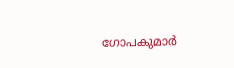ഗോപകുമാർ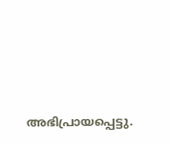അഭിപ്രായപ്പെട്ടു.